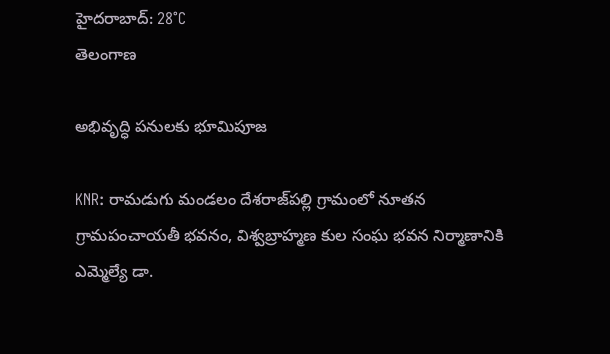హైదరాబాద్: 28°C
తెలంగాణ

అభివృద్ధి పనులకు భూమిపూజ

KNR: రామడుగు మండలం దేశరాజ్‌పల్లి గ్రామంలో నూతన గ్రామపంచాయతీ భవనం, విశ్వబ్రాహ్మణ కుల సంఘ భవన నిర్మాణానికి ఎమ్మెల్యే డా.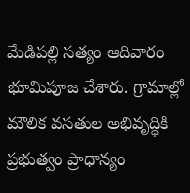మేడిపల్లి సత్యం ఆదివారం భూమిపూజ చేశారు. గ్రామాల్లో మౌలిక వసతుల అభివృద్ధికి ప్రభుత్వం ప్రాధాన్యం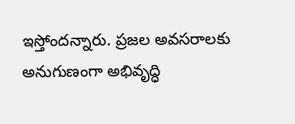ఇస్తోందన్నారు. ప్రజల అవసరాలకు అనుగుణంగా అభివృద్ధి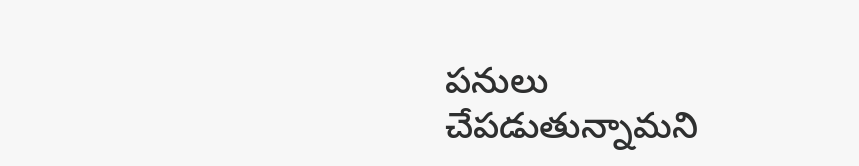పనులు చేపడుతున్నామని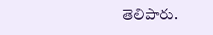తెలిపారు.